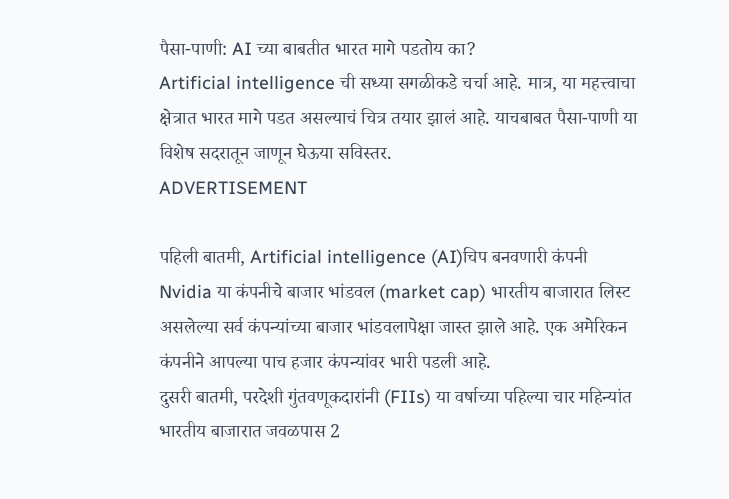पैसा-पाणी: AI च्या बाबतीत भारत मागे पडतोय का?
Artificial intelligence ची सध्या सगळीकडे चर्चा आहे. मात्र, या महत्त्वाचा क्षेत्रात भारत मागे पडत असल्याचं चित्र तयार झालं आहे. याचबाबत पैसा-पाणी या विशेष सदरातून जाणून घेऊया सविस्तर.
ADVERTISEMENT

पहिली बातमी, Artificial intelligence (AI)चिप बनवणारी कंपनी Nvidia या कंपनीचे बाजार भांडवल (market cap) भारतीय बाजारात लिस्ट असलेल्या सर्व कंपन्यांच्या बाजार भांडवलापेक्षा जास्त झाले आहे. एक अमेरिकन कंपनीने आपल्या पाच हजार कंपन्यांवर भारी पडली आहे.
दुसरी बातमी, परदेशी गुंतवणूकदारांनी (FIIs) या वर्षाच्या पहिल्या चार महिन्यांत भारतीय बाजारात जवळपास 2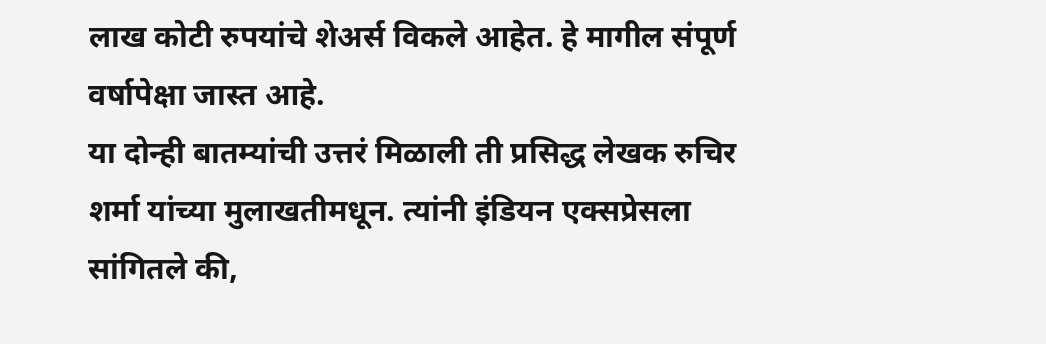लाख कोटी रुपयांचे शेअर्स विकले आहेत. हे मागील संपूर्ण वर्षापेक्षा जास्त आहे.
या दोन्ही बातम्यांची उत्तरं मिळाली ती प्रसिद्ध लेखक रुचिर शर्मा यांच्या मुलाखतीमधून. त्यांनी इंडियन एक्सप्रेसला सांगितले की,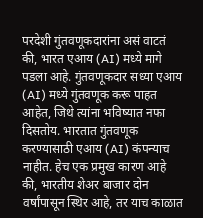परदेशी गुंतवणूकदारांना असं वाटतं की, भारत एआय (AI) मध्ये मागे पडला आहे. गुंतवणूकदार सध्या एआय (AI) मध्ये गुंतवणूक करू पाहत आहेत, जिथे त्यांना भविष्यात नफा दिसतोय. भारतात गुंतवणूक करण्यासाठी एआय (AI) कंपन्याच नाहीत. हेच एक प्रमुख कारण आहे की, भारतीय शेअर बाजार दोन वर्षांपासून स्थिर आहे, तर याच काळात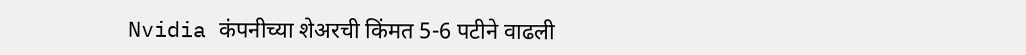Nvidia कंपनीच्या शेअरची किंमत 5-6 पटीने वाढली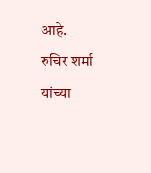आहे.
रुचिर शर्मा यांच्या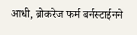आधी, ब्रोकरेज फर्म बर्नस्टाईनने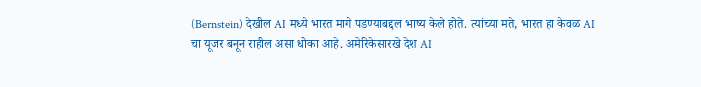(Bernstein) देखील AI मध्ये भारत मागे पडण्याबद्दल भाष्य केले होते. त्यांच्या मते, भारत हा केवळ AI चा यूजर बनून राहील असा धोका आहे. अमेरिकेसारखे देश AI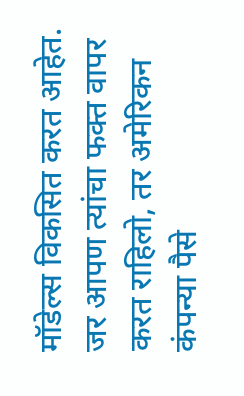मॉडेल्स विकसित करत आहेत. जर आपण त्यांचा फक्त वापर करत राहिलो, तर अमेरिकन कंपन्या पैसे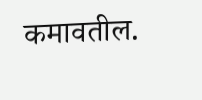कमावतील.